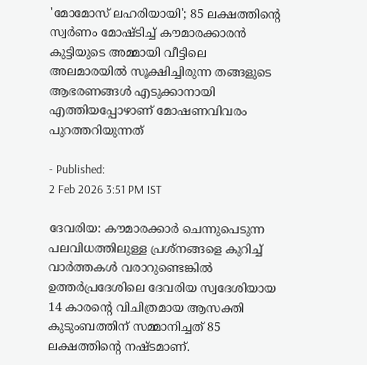'മോമോസ് ലഹരിയായി'; 85 ലക്ഷത്തിന്റെ സ്വർണം മോഷ്ടിച്ച് കൗമാരക്കാരൻ
കുട്ടിയുടെ അമ്മായി വീട്ടിലെ അലമാരയിൽ സൂക്ഷിച്ചിരുന്ന തങ്ങളുടെ ആഭരണങ്ങൾ എടുക്കാനായി എത്തിയപ്പോഴാണ് മോഷണവിവരം പുറത്തറിയുന്നത്

- Published:
2 Feb 2026 3:51 PM IST

ദേവരിയ: കൗമാരക്കാർ ചെന്നുപെടുന്ന പലവിധത്തിലുള്ള പ്രശ്നങ്ങളെ കുറിച്ച് വാർത്തകൾ വരാറുണ്ടെങ്കിൽ ഉത്തർപ്രദേശിലെ ദേവരിയ സ്വദേശിയായ 14 കാരന്റെ വിചിത്രമായ ആസക്തി കുടുംബത്തിന് സമ്മാനിച്ചത് 85 ലക്ഷത്തിന്റെ നഷ്ടമാണ്.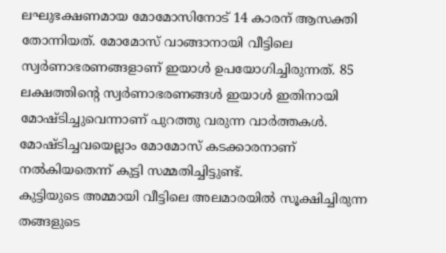ലഘുഭക്ഷണമായ മോമോസിനോട് 14 കാരന് ആസക്തി തോന്നിയത്. മോമോസ് വാങ്ങാനായി വീട്ടിലെ സ്വർണാഭരണങ്ങളാണ് ഇയാൾ ഉപയോഗിച്ചിരുന്നത്. 85 ലക്ഷത്തിന്റെ സ്വർണാഭരണങ്ങൾ ഇയാൾ ഇതിനായി മോഷ്ടിച്ചുവെന്നാണ് പുറത്തു വരുന്ന വാർത്തകൾ. മോഷ്ടിച്ചവയെല്ലാം മോമോസ് കടക്കാരനാണ് നൽകിയതെന്ന് കുട്ടി സമ്മതിച്ചിട്ടുണ്ട്.
കുട്ടിയുടെ അമ്മായി വീട്ടിലെ അലമാരയിൽ സൂക്ഷിച്ചിരുന്ന തങ്ങളുടെ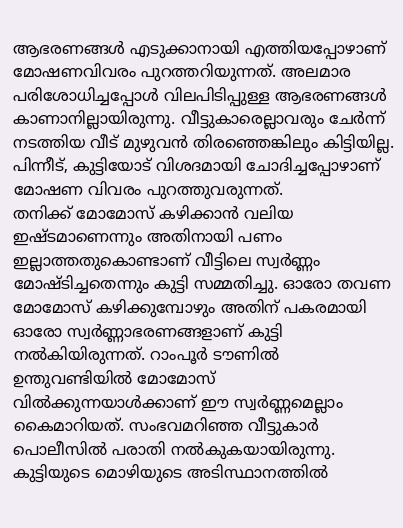ആഭരണങ്ങൾ എടുക്കാനായി എത്തിയപ്പോഴാണ് മോഷണവിവരം പുറത്തറിയുന്നത്. അലമാര പരിശോധിച്ചപ്പോൾ വിലപിടിപ്പുള്ള ആഭരണങ്ങൾ കാണാനില്ലായിരുന്നു. വീട്ടുകാരെല്ലാവരും ചേർന്ന് നടത്തിയ വീട് മുഴുവൻ തിരഞ്ഞെങ്കിലും കിട്ടിയില്ല. പിന്നീട്, കുട്ടിയോട് വിശദമായി ചോദിച്ചപ്പോഴാണ് മോഷണ വിവരം പുറത്തുവരുന്നത്.
തനിക്ക് മോമോസ് കഴിക്കാൻ വലിയ ഇഷ്ടമാണെന്നും അതിനായി പണം ഇല്ലാത്തതുകൊണ്ടാണ് വീട്ടിലെ സ്വർണ്ണം മോഷ്ടിച്ചതെന്നും കുട്ടി സമ്മതിച്ചു. ഓരോ തവണ മോമോസ് കഴിക്കുമ്പോഴും അതിന് പകരമായി ഓരോ സ്വർണ്ണാഭരണങ്ങളാണ് കുട്ടി നൽകിയിരുന്നത്. റാംപൂർ ടൗണിൽ ഉന്തുവണ്ടിയിൽ മോമോസ് വിൽക്കുന്നയാൾക്കാണ് ഈ സ്വർണ്ണമെല്ലാം കൈമാറിയത്. സംഭവമറിഞ്ഞ വീട്ടുകാർ പൊലീസിൽ പരാതി നൽകുകയായിരുന്നു. കുട്ടിയുടെ മൊഴിയുടെ അടിസ്ഥാനത്തിൽ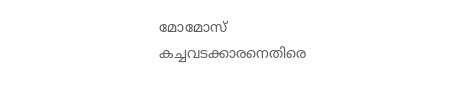മോമോസ് കച്ചവടക്കാരനെതിരെ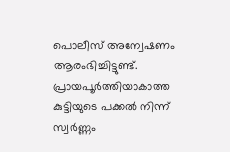പൊലീസ് അന്വേഷണം ആരംഭിച്ചിട്ടുണ്ട്. പ്രായപൂർത്തിയാകാത്ത കുട്ടിയുടെ പക്കൽ നിന്ന് സ്വർണ്ണം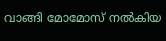വാങ്ങി മോമോസ് നൽകിയ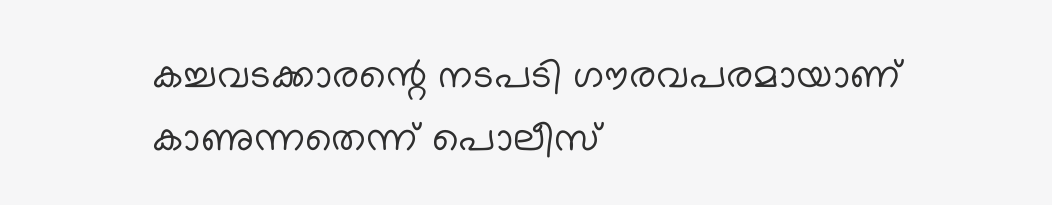കച്ചവടക്കാരന്റെ നടപടി ഗൗരവപരമായാണ് കാണുന്നതെന്ന് പൊലീസ്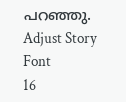പറഞ്ഞു.
Adjust Story Font
16